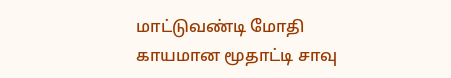மாட்டுவண்டி மோதி காயமான மூதாட்டி சாவு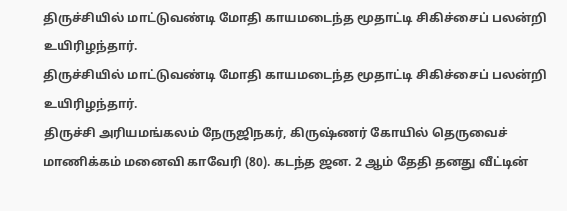திருச்சியில் மாட்டுவண்டி மோதி காயமடைந்த மூதாட்டி சிகிச்சைப் பலன்றி உயிரிழந்தார்.
திருச்சியில் மாட்டுவண்டி மோதி காயமடைந்த மூதாட்டி சிகிச்சைப் பலன்றி உயிரிழந்தார்.
திருச்சி அரியமங்கலம் நேருஜிநகர், கிருஷ்ணர் கோயில் தெருவைச் மாணிக்கம் மனைவி காவேரி (80). கடந்த ஜன. 2 ஆம் தேதி தனது வீட்டின்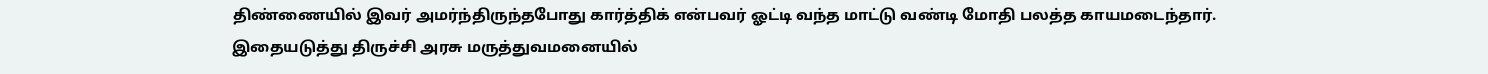திண்ணையில் இவர் அமர்ந்திருந்தபோது கார்த்திக் என்பவர் ஓட்டி வந்த மாட்டு வண்டி மோதி பலத்த காயமடைந்தார்.
இதையடுத்து திருச்சி அரசு மருத்துவமனையில்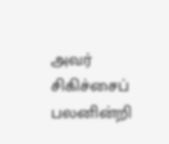அவர் சிகிச்சைப் பலனின்றி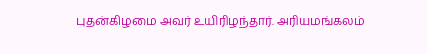புதன்கிழமை அவர் உயிரிழந்தார். அரியமங்கலம்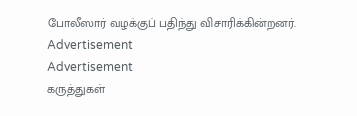போலீஸார் வழக்குப் பதிந்து விசாரிக்கின்றனர்.
Advertisement
Advertisement
கருத்துகள்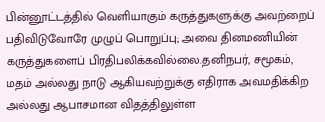பின்னூட்டத்தில் வெளியாகும் கருத்துகளுக்கு அவற்றைப் பதிவிடுவோரே முழுப் பொறுப்பு; அவை தினமணியின் கருத்துகளைப் பிரதிபலிக்கவில்லை.தனிநபர், சமூகம், மதம் அல்லது நாடு ஆகியவற்றுக்கு எதிராக அவமதிக்கிற அல்லது ஆபாசமான விதத்திலுள்ள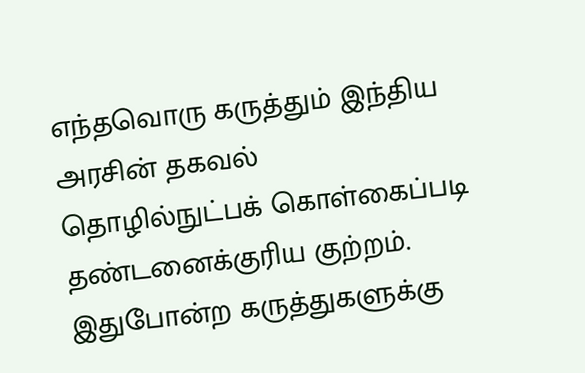எந்தவொரு கருத்தும் இந்திய அரசின் தகவல் தொழில்நுட்பக் கொள்கைப்படி தண்டனைக்குரிய குற்றம். இதுபோன்ற கருத்துகளுக்கு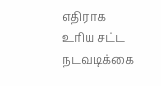எதிராக உரிய சட்ட நடவடிக்கை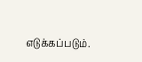எடுக்கப்படும்.